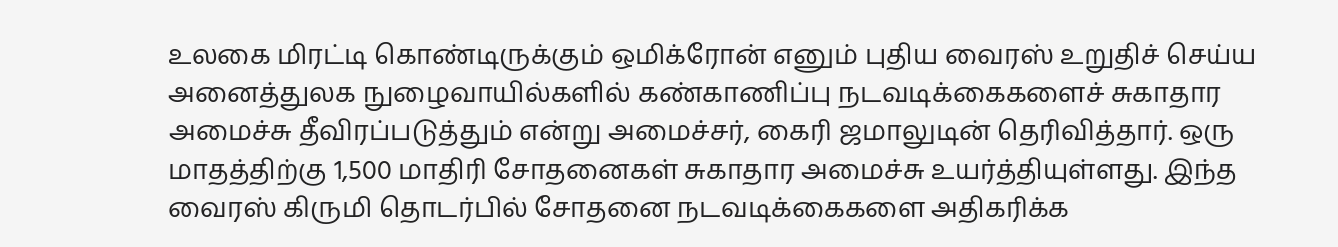உலகை மிரட்டி கொண்டிருக்கும் ஒமிக்ரோன் எனும் புதிய வைரஸ் உறுதிச் செய்ய அனைத்துலக நுழைவாயில்களில் கண்காணிப்பு நடவடிக்கைகளைச் சுகாதார அமைச்சு தீவிரப்படுத்தும் என்று அமைச்சர், கைரி ஜமாலுடின் தெரிவித்தார். ஒரு மாதத்திற்கு 1,500 மாதிரி சோதனைகள் சுகாதார அமைச்சு உயர்த்தியுள்ளது. இந்த வைரஸ் கிருமி தொடர்பில் சோதனை நடவடிக்கைகளை அதிகரிக்க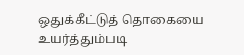ஒதுக்கீட்டுத் தொகையை உயர்த்தும்படி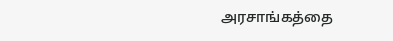அரசாங்கத்தை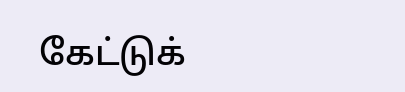கேட்டுக்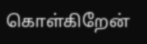கொள்கிறேன்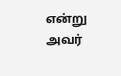என்று அவர்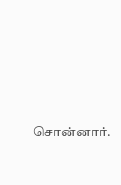சொன்னார்.